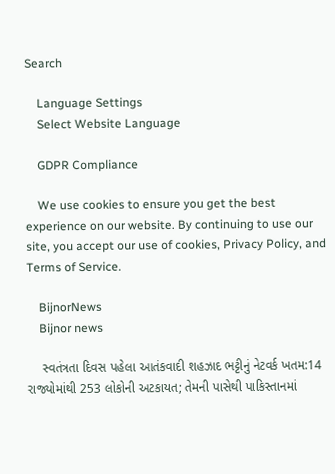Search

    Language Settings
    Select Website Language

    GDPR Compliance

    We use cookies to ensure you get the best experience on our website. By continuing to use our site, you accept our use of cookies, Privacy Policy, and Terms of Service.

    BijnorNews
    Bijnor news

    સ્વતંત્રતા દિવસ પહેલા આતંકવાદી શહઝાદ ભટ્ટીનું નેટવર્ક ખતમ:14 રાજ્યોમાંથી 253 લોકોની અટકાયત; તેમની પાસેથી પાકિસ્તાનમાં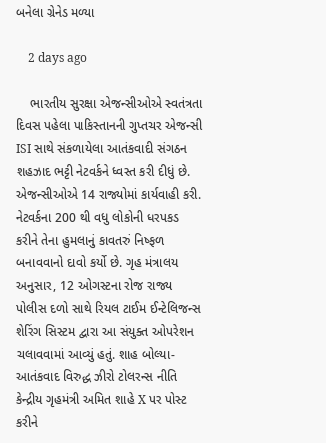બનેલા ગ્રેનેડ મળ્યા

    2 days ago

    ભારતીય સુરક્ષા એજન્સીઓએ સ્વતંત્રતા દિવસ પહેલા પાકિસ્તાનની ગુપ્તચર એજન્સી ISI સાથે સંકળાયેલા આતંકવાદી સંગઠન શહઝાદ ભટ્ટી નેટવર્કને ધ્વસ્ત કરી દીધું છે. એજન્સીઓએ 14 રાજ્યોમાં કાર્યવાહી કરી. નેટવર્કના 200 થી વધુ લોકોની ધરપકડ કરીને તેના હુમલાનું કાવતરું નિષ્ફળ બનાવવાનો દાવો કર્યો છે. ગૃહ મંત્રાલય અનુસાર, 12 ઓગસ્ટના રોજ રાજ્ય પોલીસ દળો સાથે રિયલ ટાઈમ ઈન્ટેલિજન્સ શેરિંગ સિસ્ટમ દ્વારા આ સંયુક્ત ઓપરેશન ચલાવવામાં આવ્યું હતું. શાહ બોલ્યા- આતંકવાદ વિરુદ્ધ ઝીરો ટોલરન્સ નીતિ કેન્દ્રીય ગૃહમંત્રી અમિત શાહે X પર પોસ્ટ કરીને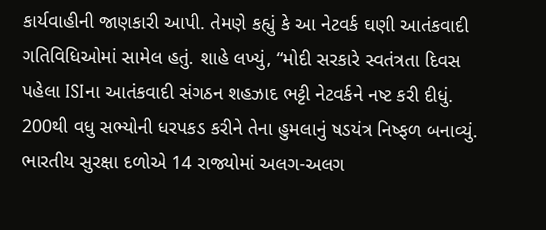કાર્યવાહીની જાણકારી આપી. તેમણે કહ્યું કે આ નેટવર્ક ઘણી આતંકવાદી ગતિવિધિઓમાં સામેલ હતું. શાહે લખ્યું, “મોદી સરકારે સ્વતંત્રતા દિવસ પહેલા ISIના આતંકવાદી સંગઠન શહઝાદ ભટ્ટી નેટવર્કને નષ્ટ કરી દીધું. 200થી વધુ સભ્યોની ધરપકડ કરીને તેના હુમલાનું ષડયંત્ર નિષ્ફળ બનાવ્યું. ભારતીય સુરક્ષા દળોએ 14 રાજ્યોમાં અલગ-અલગ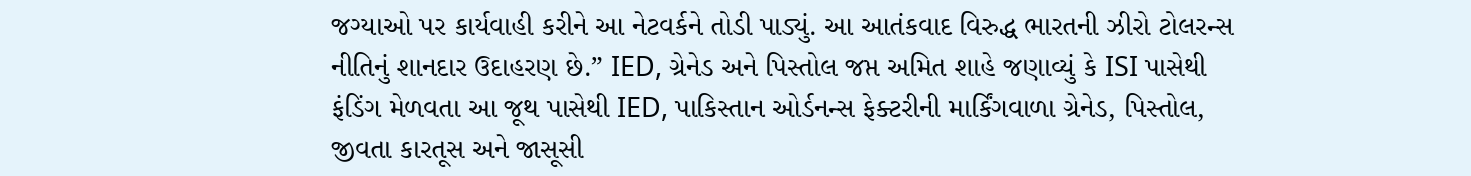જગ્યાઓ પર કાર્યવાહી કરીને આ નેટવર્કને તોડી પાડ્યું. આ આતંકવાદ વિરુદ્ધ ભારતની ઝીરો ટોલરન્સ નીતિનું શાનદાર ઉદાહરણ છે.” IED, ગ્રેનેડ અને પિસ્તોલ જપ્ત અમિત શાહે જણાવ્યું કે ISI પાસેથી ફંડિંગ મેળવતા આ જૂથ પાસેથી IED, પાકિસ્તાન ઓર્ડનન્સ ફેક્ટરીની માર્કિંગવાળા ગ્રેનેડ, પિસ્તોલ, જીવતા કારતૂસ અને જાસૂસી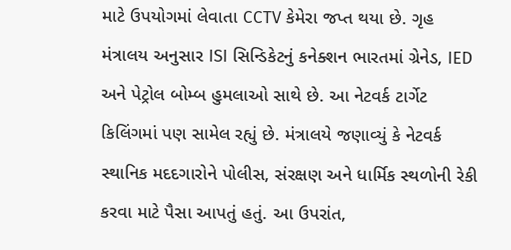માટે ઉપયોગમાં લેવાતા CCTV કેમેરા જપ્ત થયા છે. ગૃહ મંત્રાલય અનુસાર ISI સિન્ડિકેટનું કનેક્શન ભારતમાં ગ્રેનેડ, IED અને પેટ્રોલ બોમ્બ હુમલાઓ સાથે છે. આ નેટવર્ક ટાર્ગેટ કિલિંગમાં પણ સામેલ રહ્યું છે. મંત્રાલયે જણાવ્યું કે નેટવર્ક સ્થાનિક મદદગારોને પોલીસ, સંરક્ષણ અને ધાર્મિક સ્થળોની રેકી કરવા માટે પૈસા આપતું હતું. આ ઉપરાંત,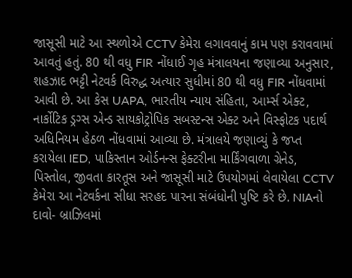જાસૂસી માટે આ સ્થળોએ CCTV કેમેરા લગાવવાનું કામ પણ કરાવવામાં આવતું હતું. 80 થી વધુ FIR નોંધાઈ ગૃહ મંત્રાલયના જણાવ્યા અનુસાર, શહઝાદ ભટ્ટી નેટવર્ક વિરુદ્ધ અત્યાર સુધીમાં 80 થી વધુ FIR નોંધવામાં આવી છે. આ કેસ UAPA, ભારતીય ન્યાય સંહિતા, આર્મ્સ એક્ટ, નાર્કોટિક ડ્રગ્સ એન્ડ સાયકોટ્રોપિક સબસ્ટન્સ એક્ટ અને વિસ્ફોટક પદાર્થ અધિનિયમ હેઠળ નોંધવામાં આવ્યા છે. મંત્રાલયે જણાવ્યું કે જપ્ત કરાયેલા IED, પાકિસ્તાન ઓર્ડનન્સ ફેક્ટરીના માર્કિંગવાળા ગ્રેનેડ, પિસ્તોલ, જીવતા કારતૂસ અને જાસૂસી માટે ઉપયોગમાં લેવાયેલા CCTV કેમેરા આ નેટવર્કના સીધા સરહદ પારના સંબંધોની પુષ્ટિ કરે છે. NIAનો દાવો- બ્રાઝિલમાં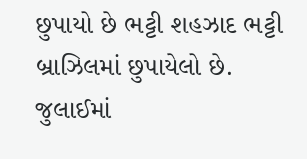છુપાયો છે ભટ્ટી શહઝાદ ભટ્ટી બ્રાઝિલમાં છુપાયેલો છે. જુલાઈમાં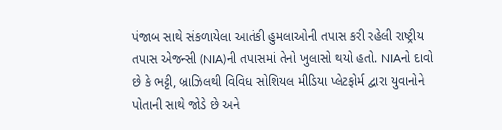પંજાબ સાથે સંકળાયેલા આતંકી હુમલાઓની તપાસ કરી રહેલી રાષ્ટ્રીય તપાસ એજન્સી (NIA)ની તપાસમાં તેનો ખુલાસો થયો હતો. NIAનો દાવો છે કે ભટ્ટી, બ્રાઝિલથી વિવિધ સોશિયલ મીડિયા પ્લેટફોર્મ દ્વારા યુવાનોને પોતાની સાથે જોડે છે અને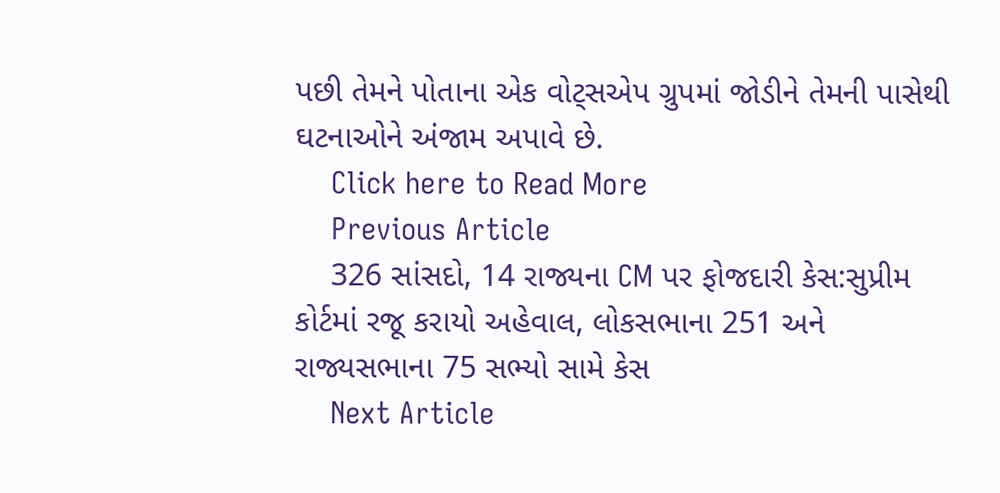પછી તેમને પોતાના એક વોટ્સએપ ગ્રુપમાં જોડીને તેમની પાસેથી ઘટનાઓને અંજામ અપાવે છે.
    Click here to Read More
    Previous Article
    326 સાંસદો, 14 રાજ્યના CM પર ફોજદારી કેસ:સુપ્રીમ કોર્ટમાં રજૂ કરાયો અહેવાલ, લોકસભાના 251 અને રાજ્યસભાના 75 સભ્યો સામે કેસ
    Next Article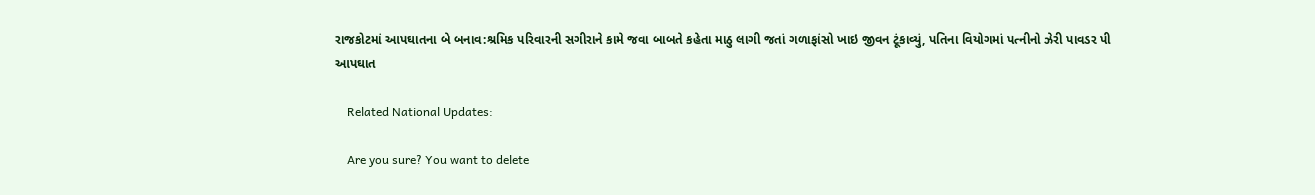રાજકોટમાં આપઘાતના બે બનાવ:શ્રમિક પરિવારની સગીરાને કામે જવા બાબતે કહેતા માઠુ લાગી જતાં ગળાફાંસો ખાઇ જીવન ટૂંકાવ્યું, પતિના વિયોગમાં પત્નીનો ઝેરી પાવડર પી આપઘાત

    Related National Updates:

    Are you sure? You want to delete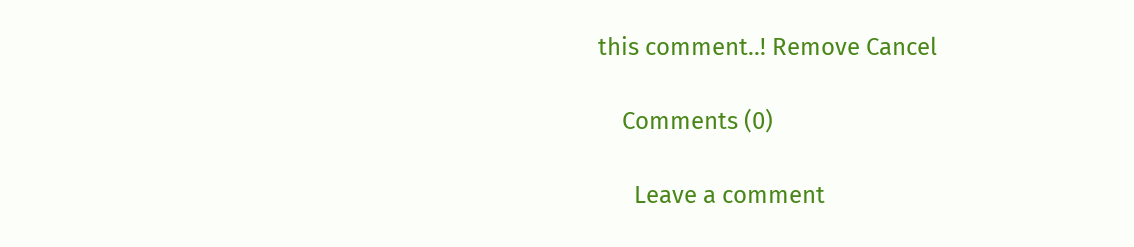this comment..! Remove Cancel

    Comments (0)

      Leave a comment